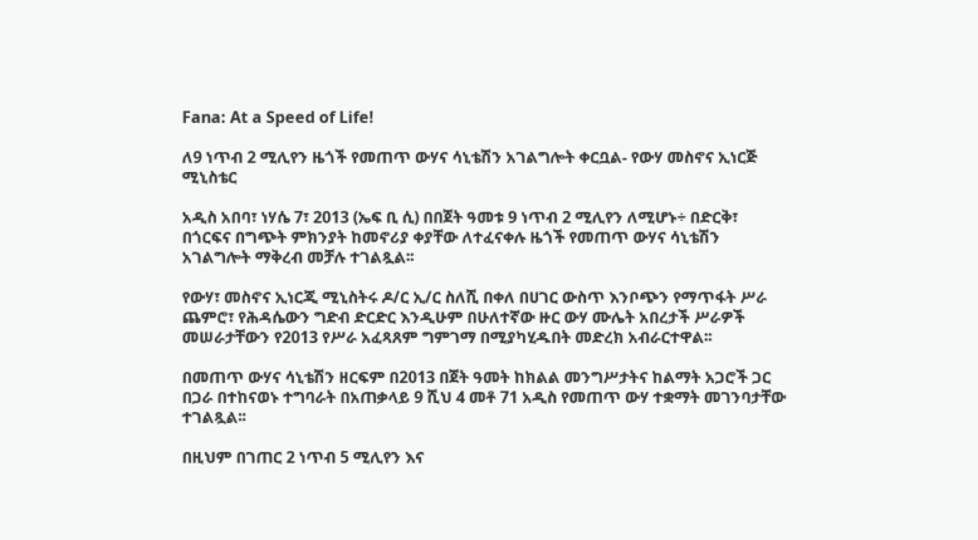Fana: At a Speed of Life!

ለ9 ነጥብ 2 ሚሊየን ዜጎች የመጠጥ ውሃና ሳኒቴሽን አገልግሎት ቀርቧል- የውሃ መስኖና ኢነርጅ ሚኒስቴር

አዲስ አበባ፣ ነሃሴ 7፣ 2013 (ኤፍ ቢ ሲ) በበጀት ዓመቱ 9 ነጥብ 2 ሚሊየን ለሚሆኑ÷ በድርቅ፣ በጎርፍና በግጭት ምክንያት ከመኖሪያ ቀያቸው ለተፈናቀሉ ዜጎች የመጠጥ ውሃና ሳኒቴሽን አገልግሎት ማቅረብ መቻሉ ተገልጿል፡፡

የውሃ፣ መስኖና ኢነርጂ ሚኒስትሩ ዶ/ር ኢ/ር ስለሺ በቀለ በሀገር ውስጥ እንቦጭን የማጥፋት ሥራ ጨምሮ፣ የሕዳሴውን ግድብ ድርድር እንዲሁም በሁለተኛው ዙር ውሃ ሙሌት አበረታች ሥራዎች መሠራታቸውን የ2013 የሥራ አፈጻጸም ግምገማ በሚያካሂዱበት መድረክ አብራርተዋል፡፡

በመጠጥ ውሃና ሳኒቴሽን ዘርፍም በ2013 በጀት ዓመት ከክልል መንግሥታትና ከልማት አጋሮች ጋር በጋራ በተከናወኑ ተግባራት በአጠቃላይ 9 ሺህ 4 መቶ 71 አዲስ የመጠጥ ውሃ ተቋማት መገንባታቸው ተገልጿል፡፡

በዚህም በገጠር 2 ነጥብ 5 ሚሊየን እና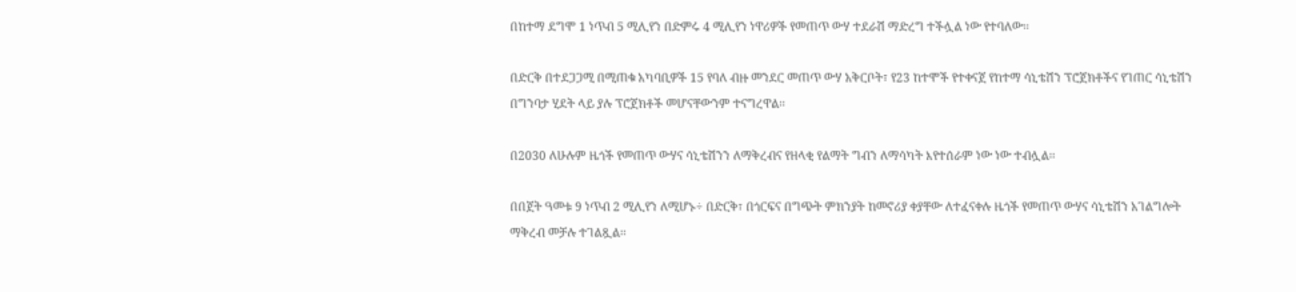በከተማ ደግሞ 1 ነጥብ 5 ሚሊየን በድምሩ 4 ሚሊየን ነዋሪዎች የመጠጥ ውሃ ተደራሽ ማድረግ ተችሏል ነው የተባለው፡፡

በድርቅ በተደጋጋሚ በሚጠቁ አካባቢዎች 15 የባለ ብዙ መንደር መጠጥ ውሃ አቅርቦት፣ የ23 ከተሞች የተቀናጀ የከተማ ሳኒቴሽን ፕሮጀክቶችና የገጠር ሳኒቴሽን በግንባታ ሂደት ላይ ያሉ ፕሮጀክቶች መሆናቸውንም ተናግረዋል፡፡

በ2030 ለሁሉም ዜጎች የመጠጥ ውሃና ሳኒቴሽንን ለማቅረብና የዘላቂ የልማት ግብን ለማሳካት እየተሰራም ነው ነው ተብሏል፡፡

በበጀት ዓመቱ 9 ነጥብ 2 ሚሊየን ለሚሆኑ÷ በድርቅ፣ በጎርፍና በግጭት ምክንያት ከመኖሪያ ቀያቸው ለተፈናቀሉ ዜጎች የመጠጥ ውሃና ሳኒቴሽን አገልግሎት ማቅረብ መቻሉ ተገልጿል፡፡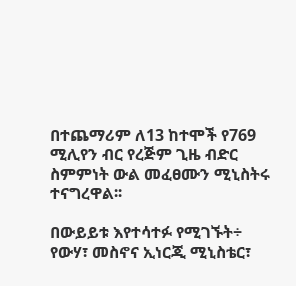በተጨማሪም ለ13 ከተሞች የ769 ሚሊየን ብር የረጅም ጊዜ ብድር ስምምነት ውል መፈፀሙን ሚኒስትሩ ተናግረዋል፡፡

በውይይቱ እየተሳተፉ የሚገኙት÷ የውሃ፣ መስኖና ኢነርጂ ሚኒስቴር፣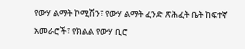የውሃ ልማት ኮሚሽን፣ የውሃ ልማት ፈንድ ጽሕፈት ቤት ከፍተኛ አመራሮች፣ የክልል የውሃ ቢሮ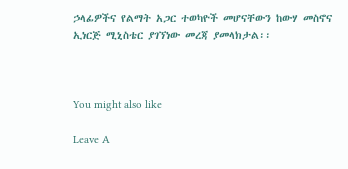ኃላፊዎችና የልማት አጋር ተወካዮች መሆናቸውን ከውሃ መስኖና ኢነርጅ ሚኒስቴር ያገኘነው መረጃ ያመላክታል፡፡



You might also like

Leave A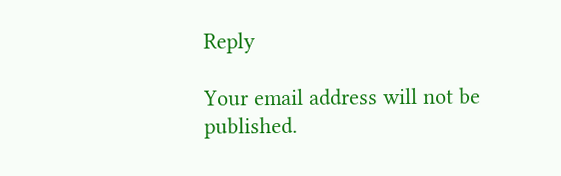Reply

Your email address will not be published.